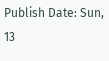Publish Date: Sun, 13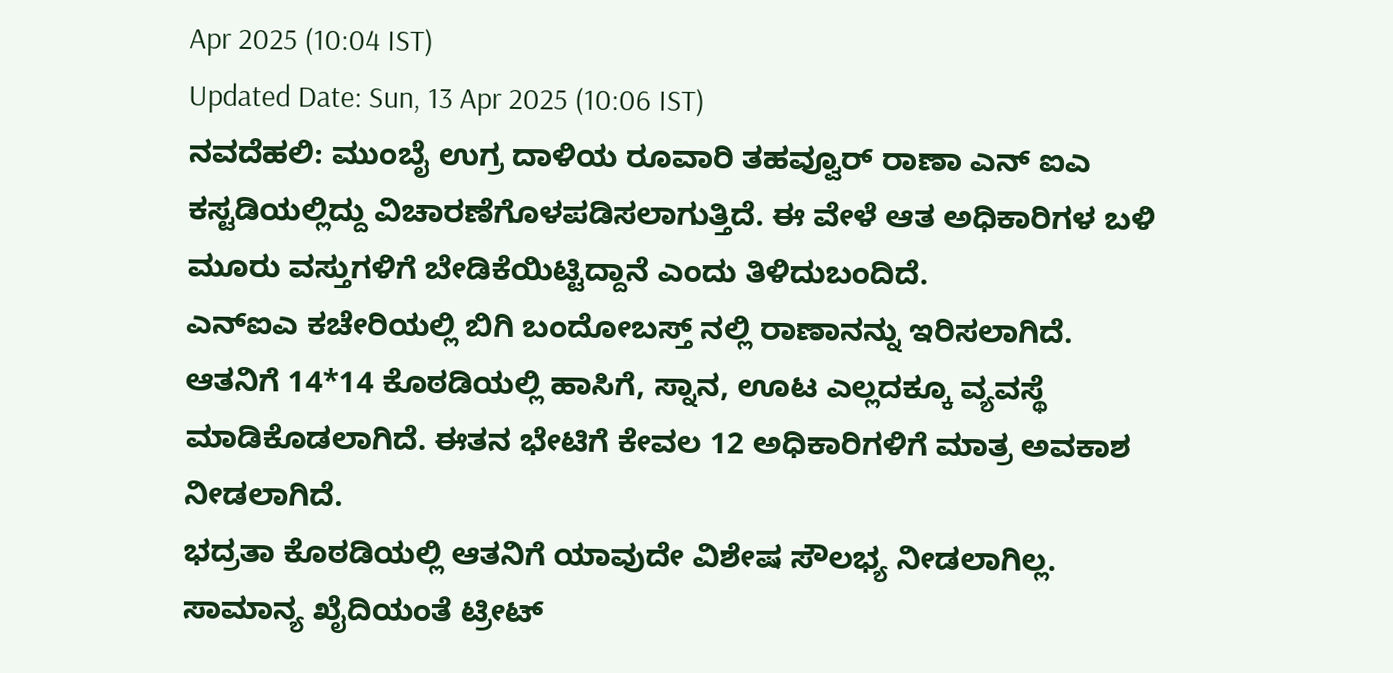Apr 2025 (10:04 IST)
Updated Date: Sun, 13 Apr 2025 (10:06 IST)
ನವದೆಹಲಿ: ಮುಂಬೈ ಉಗ್ರ ದಾಳಿಯ ರೂವಾರಿ ತಹವ್ವೂರ್ ರಾಣಾ ಎನ್ ಐಎ ಕಸ್ಟಡಿಯಲ್ಲಿದ್ದು ವಿಚಾರಣೆಗೊಳಪಡಿಸಲಾಗುತ್ತಿದೆ. ಈ ವೇಳೆ ಆತ ಅಧಿಕಾರಿಗಳ ಬಳಿ ಮೂರು ವಸ್ತುಗಳಿಗೆ ಬೇಡಿಕೆಯಿಟ್ಟಿದ್ದಾನೆ ಎಂದು ತಿಳಿದುಬಂದಿದೆ.
ಎನ್ಐಎ ಕಚೇರಿಯಲ್ಲಿ ಬಿಗಿ ಬಂದೋಬಸ್ತ್ ನಲ್ಲಿ ರಾಣಾನನ್ನು ಇರಿಸಲಾಗಿದೆ. ಆತನಿಗೆ 14*14 ಕೊಠಡಿಯಲ್ಲಿ ಹಾಸಿಗೆ, ಸ್ನಾನ, ಊಟ ಎಲ್ಲದಕ್ಕೂ ವ್ಯವಸ್ಥೆ ಮಾಡಿಕೊಡಲಾಗಿದೆ. ಈತನ ಭೇಟಿಗೆ ಕೇವಲ 12 ಅಧಿಕಾರಿಗಳಿಗೆ ಮಾತ್ರ ಅವಕಾಶ ನೀಡಲಾಗಿದೆ.
ಭದ್ರತಾ ಕೊಠಡಿಯಲ್ಲಿ ಆತನಿಗೆ ಯಾವುದೇ ವಿಶೇಷ ಸೌಲಭ್ಯ ನೀಡಲಾಗಿಲ್ಲ. ಸಾಮಾನ್ಯ ಖೈದಿಯಂತೆ ಟ್ರೀಟ್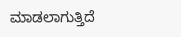ಮಾಡಲಾಗುತ್ತಿದೆ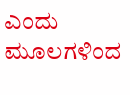ಎಂದು ಮೂಲಗಳಿಂದ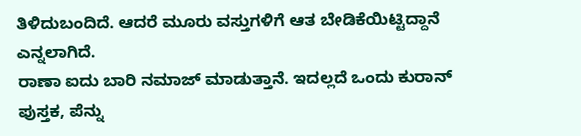ತಿಳಿದುಬಂದಿದೆ. ಆದರೆ ಮೂರು ವಸ್ತುಗಳಿಗೆ ಆತ ಬೇಡಿಕೆಯಿಟ್ಟಿದ್ದಾನೆ ಎನ್ನಲಾಗಿದೆ.
ರಾಣಾ ಐದು ಬಾರಿ ನಮಾಜ್ ಮಾಡುತ್ತಾನೆ. ಇದಲ್ಲದೆ ಒಂದು ಕುರಾನ್ ಪುಸ್ತಕ, ಪೆನ್ನು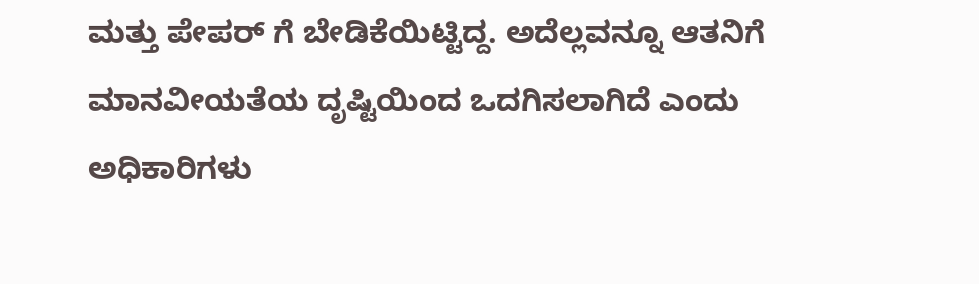ಮತ್ತು ಪೇಪರ್ ಗೆ ಬೇಡಿಕೆಯಿಟ್ಟಿದ್ದ. ಅದೆಲ್ಲವನ್ನೂ ಆತನಿಗೆ ಮಾನವೀಯತೆಯ ದೃಷ್ಟಿಯಿಂದ ಒದಗಿಸಲಾಗಿದೆ ಎಂದು ಅಧಿಕಾರಿಗಳು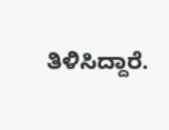ತಿಳಿಸಿದ್ದಾರೆ.